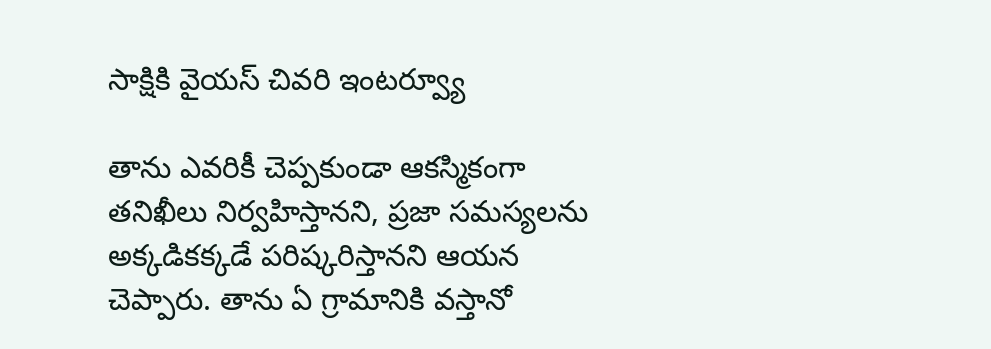సాక్షికి వైయస్ చివరి ఇంటర్వ్యూ

తాను ఎవరికీ చెప్పకుండా ఆకస్మికంగా తనిఖీలు నిర్వహిస్తానని, ప్రజా సమస్యలను అక్కడికక్కడే పరిష్కరిస్తానని ఆయన చెప్పారు. తాను ఏ గ్రామానికి వస్తానో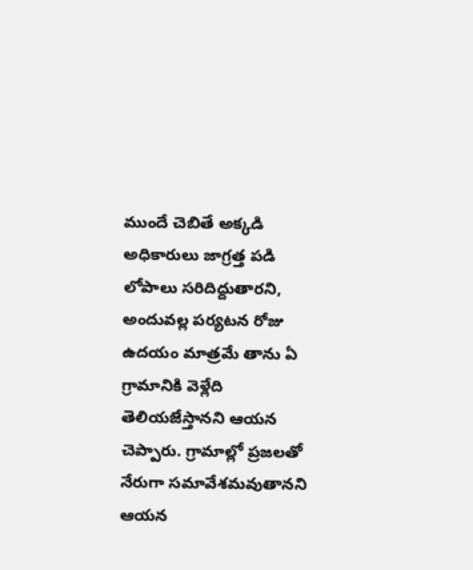ముందే చెబితే అక్కడి అధికారులు జాగ్రత్త పడి లోపాలు సరిదిద్దుతారని, అందువల్ల పర్యటన రోజు ఉదయం మాత్రమే తాను ఏ గ్రామానికి వెళ్లేది తెలియజేస్తానని ఆయన చెప్పారు. గ్రామాల్లో ప్రజలతో నేరుగా సమావేశమవుతానని ఆయన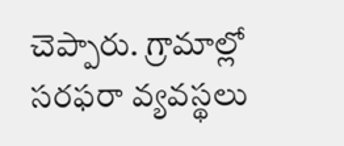చెప్పారు. గ్రామాల్లో సరఫరా వ్యవస్థలు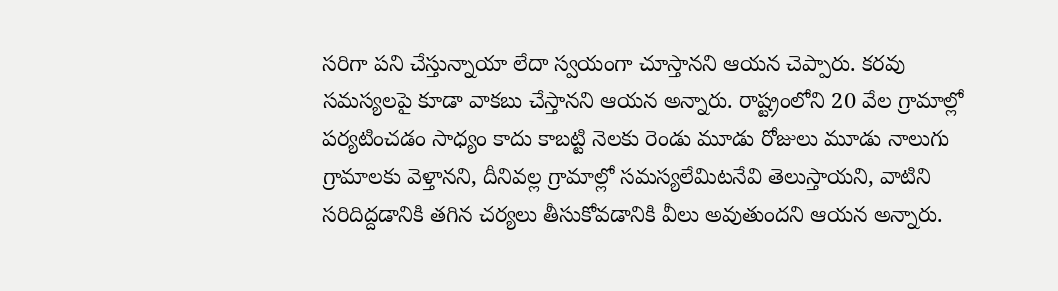సరిగా పని చేస్తున్నాయా లేదా స్వయంగా చూస్తానని ఆయన చెప్పారు. కరవు సమస్యలపై కూడా వాకబు చేస్తానని ఆయన అన్నారు. రాష్ట్రంలోని 20 వేల గ్రామాల్లో పర్యటించడం సాధ్యం కాదు కాబట్టి నెలకు రెండు మూడు రోజులు మూడు నాలుగు గ్రామాలకు వెళ్తానని, దీనివల్ల గ్రామాల్లో సమస్యలేమిటనేవి తెలుస్తాయని, వాటిని సరిదిద్దడానికి తగిన చర్యలు తీసుకోవడానికి వీలు అవుతుందని ఆయన అన్నారు.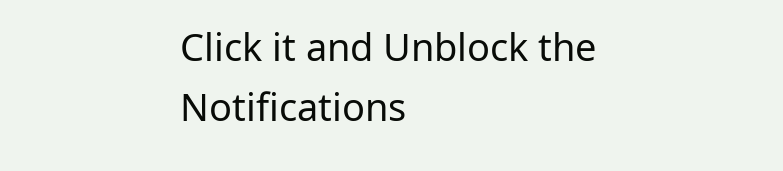Click it and Unblock the Notifications